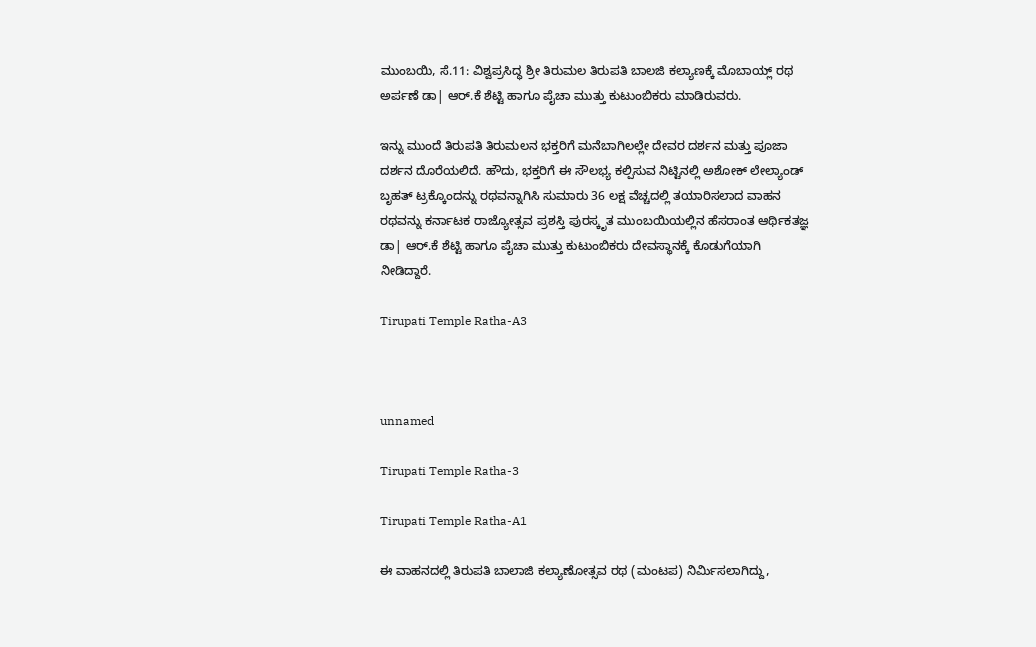ಮುಂಬಯಿ, ಸೆ.11: ವಿಶ್ವಪ್ರಸಿದ್ಧ ಶ್ರೀ ತಿರುಮಲ ತಿರುಪತಿ ಬಾಲಜಿ ಕಲ್ಯಾಣಕ್ಕೆ ಮೊಬಾಯ್ಲ್ ರಥ ಅರ್ಪಣೆ ಡಾ| ಆರ್.ಕೆ ಶೆಟ್ಟಿ ಹಾಗೂ ಪೈಚಾ ಮುತ್ತು ಕುಟುಂಬಿಕರು ಮಾಡಿರುವರು.

ಇನ್ನು ಮುಂದೆ ತಿರುಪತಿ ತಿರುಮಲನ ಭಕ್ತರಿಗೆ ಮನೆಬಾಗಿಲಲ್ಲೇ ದೇವರ ದರ್ಶನ ಮತ್ತು ಪೂಜಾ ದರ್ಶನ ದೊರೆಯಲಿದೆ. ಹೌದು, ಭಕ್ತರಿಗೆ ಈ ಸೌಲಭ್ಯ ಕಲ್ಪಿಸುವ ನಿಟ್ಟಿನಲ್ಲಿ ಅಶೋಕ್ ಲೇಲ್ಯಾಂಡ್ ಬೃಹತ್ ಟ್ರಕ್ಕೊಂದನ್ನು ರಥವನ್ನಾಗಿಸಿ ಸುಮಾರು 36 ಲಕ್ಷ ವೆಚ್ಚದಲ್ಲಿ ತಯಾರಿಸಲಾದ ವಾಹನ ರಥವನ್ನು ಕರ್ನಾಟಕ ರಾಜ್ಯೋತ್ಸವ ಪ್ರಶಸ್ತಿ ಪುರಸ್ಕೃತ ಮುಂಬಯಿಯಲ್ಲಿನ ಹೆಸರಾಂತ ಆರ್ಥಿಕತಜ್ಞ ಡಾ| ಆರ್.ಕೆ ಶೆಟ್ಟಿ ಹಾಗೂ ಪೈಚಾ ಮುತ್ತು ಕುಟುಂಬಿಕರು ದೇವಸ್ಥಾನಕ್ಕೆ ಕೊಡುಗೆಯಾಗಿ ನೀಡಿದ್ದಾರೆ.

Tirupati Temple Ratha-A3



unnamed

Tirupati Temple Ratha-3

Tirupati Temple Ratha-A1

ಈ ವಾಹನದಲ್ಲಿ ತಿರುಪತಿ ಬಾಲಾಜಿ ಕಲ್ಯಾಣೋತ್ಸವ ರಥ (ಮಂಟಪ) ನಿರ್ಮಿಸಲಾಗಿದ್ದು,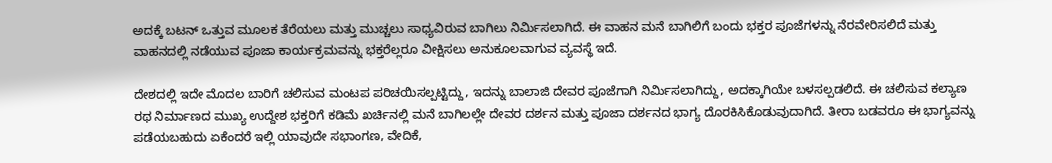ಅದಕ್ಕೆ ಬಟನ್ ಒತ್ತುವ ಮೂಲಕ ತೆರೆಯಲು ಮತ್ತು ಮುಚ್ಚಲು ಸಾಧ್ಯವಿರುವ ಬಾಗಿಲು ನಿರ್ಮಿಸಲಾಗಿದೆ. ಈ ವಾಹನ ಮನೆ ಬಾಗಿಲಿಗೆ ಬಂದು ಭಕ್ತರ ಪೂಜೆಗಳನ್ನು ನೆರವೇರಿಸಲಿದೆ ಮತ್ತು ವಾಹನದಲ್ಲಿ ನಡೆಯುವ ಪೂಜಾ ಕಾರ್ಯಕ್ರಮವನ್ನು ಭಕ್ತರೆಲ್ಲರೂ ವೀಕ್ಷಿಸಲು ಅನುಕೂಲವಾಗುವ ವ್ಯವಸ್ಥೆ ಇದೆ.

ದೇಶದಲ್ಲಿ ಇದೇ ಮೊದಲ ಬಾರಿಗೆ ಚಲಿಸುವ ಮಂಟಪ ಪರಿಚಯಿಸಲ್ಪಟ್ಟಿದ್ದು, ಇದನ್ನು ಬಾಲಾಜಿ ದೇವರ ಪೂಜೆಗಾಗಿ ನಿರ್ಮಿಸಲಾಗಿದ್ದು, ಅದಕ್ಕಾಗಿಯೇ ಬಳಸಲ್ಪಡಲಿದೆ. ಈ ಚಲಿಸುವ ಕಲ್ಯಾಣ ರಥ ನಿರ್ಮಾಣದ ಮುಖ್ಯ ಉದ್ದೇಶ ಭಕ್ತರಿಗೆ ಕಡಿಮೆ ಖರ್ಚಿನಲ್ಲಿ ಮನೆ ಬಾಗಿಲಲ್ಲೇ ದೇವರ ದರ್ಶನ ಮತ್ತು ಪೂಜಾ ದರ್ಶನದ ಭಾಗ್ಯ ದೊರಕಿಸಿಕೊಡುವುದಾಗಿದೆ. ತೀರಾ ಬಡವರೂ ಈ ಭಾಗ್ಯವನ್ನು ಪಡೆಯಬಹುದು ಏಕೆಂದರೆ ಇಲ್ಲಿ ಯಾವುದೇ ಸಭಾಂಗಣ, ವೇದಿಕೆ,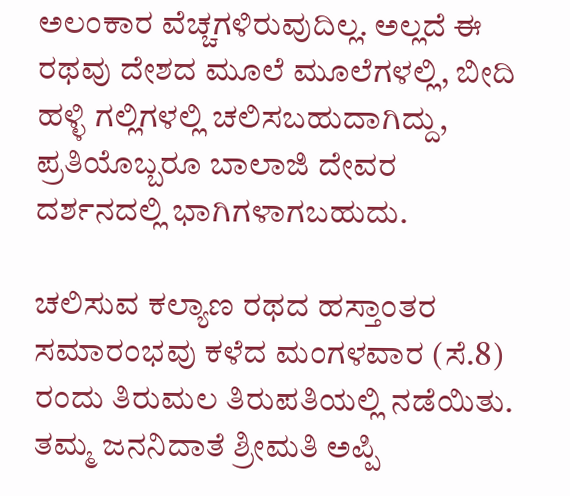ಅಲಂಕಾರ ವೆಚ್ಚಗಳಿರುವುದಿಲ್ಲ. ಅಲ್ಲದೆ ಈ ರಥವು ದೇಶದ ಮೂಲೆ ಮೂಲೆಗಳಲ್ಲಿ, ಬೀದಿ ಹಳ್ಳಿ ಗಲ್ಲಿಗಳಲ್ಲಿ ಚಲಿಸಬಹುದಾಗಿದ್ದು, ಪ್ರತಿಯೊಬ್ಬರೂ ಬಾಲಾಜಿ ದೇವರ ದರ್ಶನದಲ್ಲಿ ಭಾಗಿಗಳಾಗಬಹುದು.

ಚಲಿಸುವ ಕಲ್ಯಾಣ ರಥದ ಹಸ್ತಾಂತರ ಸಮಾರಂಭವು ಕಳೆದ ಮಂಗಳವಾರ (ಸೆ.8) ರಂದು ತಿರುಮಲ ತಿರುಪತಿಯಲ್ಲಿ ನಡೆಯಿತು. ತಮ್ಮ ಜನನಿದಾತೆ ಶ್ರೀಮತಿ ಅಪ್ಪಿ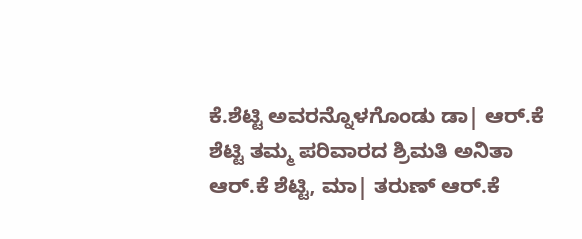ಕೆ.ಶೆಟ್ಟಿ ಅವರನ್ನೊಳಗೊಂಡು ಡಾ| ಆರ್.ಕೆ ಶೆಟ್ಟಿ ತಮ್ಮ ಪರಿವಾರದ ಶ್ರಿಮತಿ ಅನಿತಾ ಆರ್.ಕೆ ಶೆಟ್ಟಿ, ಮಾ| ತರುಣ್ ಆರ್.ಕೆ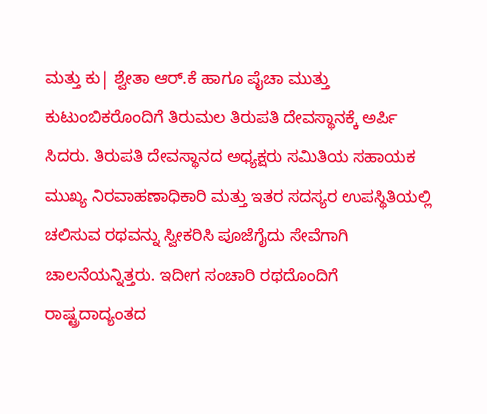ಮತ್ತು ಕು| ಶ್ವೇತಾ ಆರ್.ಕೆ ಹಾಗೂ ಪೈಚಾ ಮುತ್ತು ಕುಟುಂಬಿಕರೊಂದಿಗೆ ತಿರುಮಲ ತಿರುಪತಿ ದೇವಸ್ಥಾನಕ್ಕೆ ಅರ್ಪಿ ಸಿದರು. ತಿರುಪತಿ ದೇವಸ್ಥಾನದ ಅಧ್ಯಕ್ಷರು ಸಮಿತಿಯ ಸಹಾಯಕ ಮುಖ್ಯ ನಿರವಾಹಣಾಧಿಕಾರಿ ಮತ್ತು ಇತರ ಸದಸ್ಯರ ಉಪಸ್ಥಿತಿಯಲ್ಲಿ ಚಲಿಸುವ ರಥವನ್ನು ಸ್ವೀಕರಿಸಿ ಪೂಜೆಗೈದು ಸೇವೆಗಾಗಿ ಚಾಲನೆಯನ್ನಿತ್ತರು. ಇದೀಗ ಸಂಚಾರಿ ರಥದೊಂದಿಗೆ ರಾಷ್ಟ್ರದಾದ್ಯಂತದ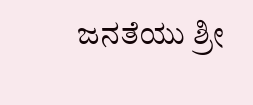ಜನತೆಯು ಶ್ರೀ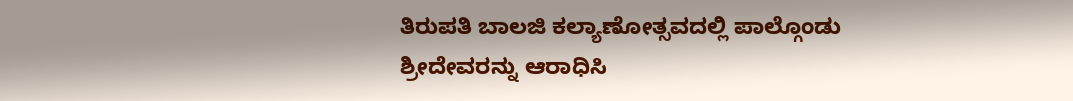ತಿರುಪತಿ ಬಾಲಜಿ ಕಲ್ಯಾಣೋತ್ಸವದಲ್ಲಿ ಪಾಲ್ಗೊಂಡು ಶ್ರೀದೇವರನ್ನು ಆರಾಧಿಸಿ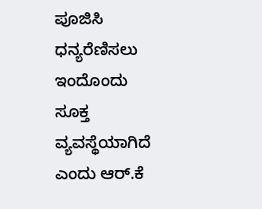ಪೂಜಿಸಿ ಧನ್ಯರೆಣಿಸಲು ಇಂದೊಂದು ಸೂಕ್ತ ವ್ಯವಸ್ಥೆಯಾಗಿದೆ ಎಂದು ಆರ್.ಕೆ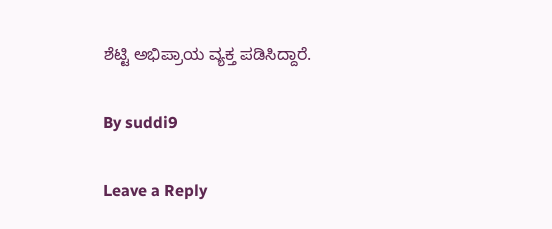ಶೆಟ್ಟಿ ಅಭಿಪ್ರಾಯ ವ್ಯಕ್ತ ಪಡಿಸಿದ್ದಾರೆ.

By suddi9

Leave a Reply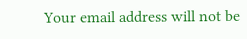Your email address will not be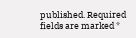published. Required fields are marked *